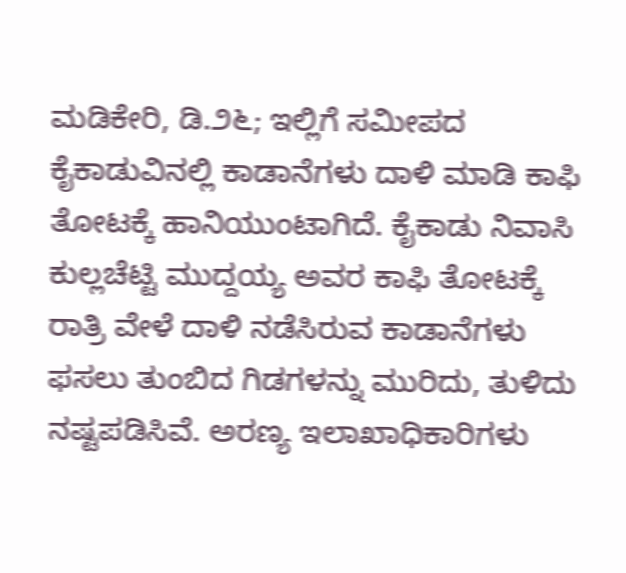ಮಡಿಕೇರಿ, ಡಿ.೨೬; ಇಲ್ಲಿಗೆ ಸಮೀಪದ ಕೈಕಾಡುವಿನಲ್ಲಿ ಕಾಡಾನೆಗಳು ದಾಳಿ ಮಾಡಿ ಕಾಫಿ ತೋಟಕ್ಕೆ ಹಾನಿಯುಂಟಾಗಿದೆ. ಕೈಕಾಡು ನಿವಾಸಿ ಕುಲ್ಲಚೆಟ್ಟಿ ಮುದ್ದಯ್ಯ ಅವರ ಕಾಫಿ ತೋಟಕ್ಕೆ ರಾತ್ರಿ ವೇಳೆ ದಾಳಿ ನಡೆಸಿರುವ ಕಾಡಾನೆಗಳು ಫಸಲು ತುಂಬಿದ ಗಿಡಗಳನ್ನು ಮುರಿದು, ತುಳಿದು ನಷ್ಟಪಡಿಸಿವೆ. ಅರಣ್ಯ ಇಲಾಖಾಧಿಕಾರಿಗಳು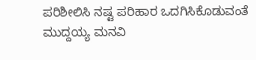ಪರಿಶೀಲಿಸಿ ನಷ್ಟ ಪರಿಹಾರ ಒದಗಿಸಿಕೊಡುವಂತೆ ಮುದ್ದಯ್ಯ ಮನವಿ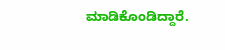ಮಾಡಿಕೊಂಡಿದ್ದಾರೆ.